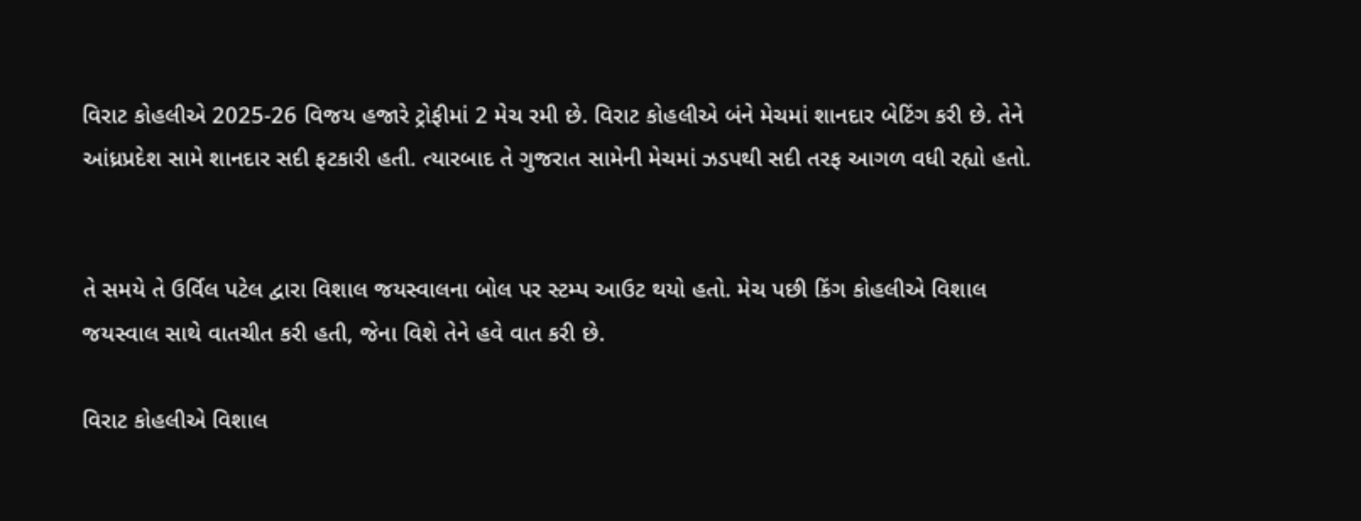વિરાટ કોહલીએ 2025-26 વિજય હજારે ટ્રોફીમાં 2 મેચ રમી છે. વિરાટ કોહલીએ બંને મેચમાં શાનદાર બેટિંગ કરી છે. તેને આંધ્રપ્રદેશ સામે શાનદાર સદી ફટકારી હતી. ત્યારબાદ તે ગુજરાત સામેની મેચમાં ઝડપથી સદી તરફ આગળ વધી રહ્યો હતો.


તે સમયે તે ઉર્વિલ પટેલ દ્વારા વિશાલ જયસ્વાલના બોલ પર સ્ટમ્પ આઉટ થયો હતો. મેચ પછી કિંગ કોહલીએ વિશાલ જયસ્વાલ સાથે વાતચીત કરી હતી, જેના વિશે તેને હવે વાત કરી છે.

વિરાટ કોહલીએ વિશાલ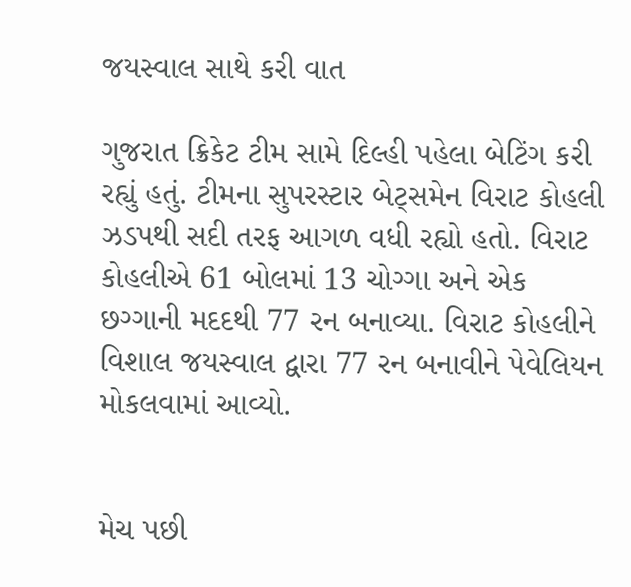જયસ્વાલ સાથે કરી વાત

ગુજરાત ક્રિકેટ ટીમ સામે દિલ્હી પહેલા બેટિંગ કરી રહ્યું હતું. ટીમના સુપરસ્ટાર બેટ્સમેન વિરાટ કોહલી ઝડપથી સદી તરફ આગળ વધી રહ્યો હતો. વિરાટ કોહલીએ 61 બોલમાં 13 ચોગ્ગા અને એક છગ્ગાની મદદથી 77 રન બનાવ્યા. વિરાટ કોહલીને વિશાલ જયસ્વાલ દ્વારા 77 રન બનાવીને પેવેલિયન મોકલવામાં આવ્યો.


મેચ પછી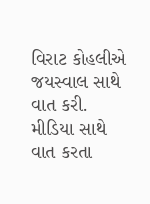વિરાટ કોહલીએ જયસ્વાલ સાથે વાત કરી. મીડિયા સાથે વાત કરતા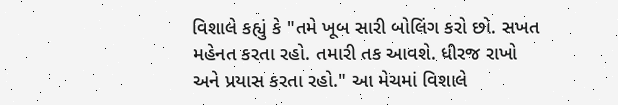વિશાલે કહ્યું કે "તમે ખૂબ સારી બોલિંગ કરો છો. સખત મહેનત કરતા રહો. તમારી તક આવશે. ધીરજ રાખો અને પ્રયાસ કરતા રહો." આ મેચમાં વિશાલે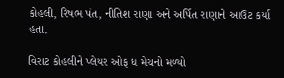કોહલી, રિષભ પંત, નીતિશ રાણા અને અર્પિત રાણાને આઉટ કર્યા હતા.

વિરાટ કોહલીને પ્લેયર ઓફ ધ મેચનો મળ્યો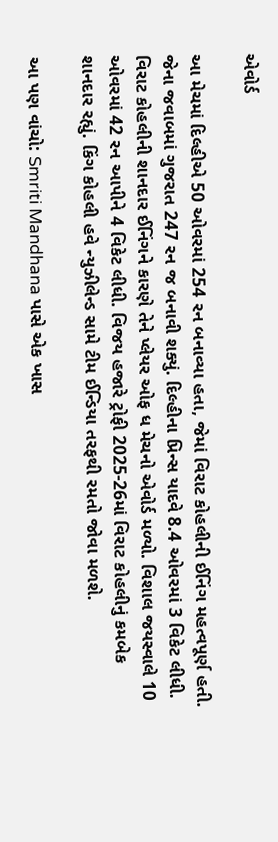એવોર્ડ

આ મેચમાં દિલ્હીએ 50 ઓવરમાં 254 રન બનાવ્યા હતા, જેમાં વિરાટ કોહલીની ઈનિંગ મહત્વપૂર્ણ હતી. જેના જવાબમાં ગુજરાત 247 રન જ બનાવી શક્યું. દિલ્હીના પ્રિન્સ યાદવે 8.4 ઓવરમાં 3 વિકેટ લીધી. વિરાટ કોહલીની શાનદાર ઈનિંગને કારણે તેને પ્લેયર ઓફ ધ મેચનો એવોર્ડ મળ્યો. વિશાલ જયસ્વાલે 10 ઓવરમાં 42 રન આપીને 4 વિકેટ લીધી. વિજય હજારે ટ્રોફી 2025-26માં વિરાટ કોહલીનું કમબેક શાનદાર રહ્યું. કિંગ કોહલી હવે ન્યુઝીલેન્ડ સામે ટીમ ઈન્ડિયા તરફથી રમતો જોવા મળશે.

આ પણ વાંચો: Smriti Mandhana પાસે એક ખાસ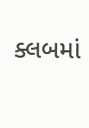ક્લબમાં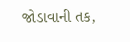જોડાવાની તક,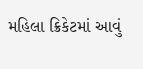મહિલા ક્રિકેટમાં આવું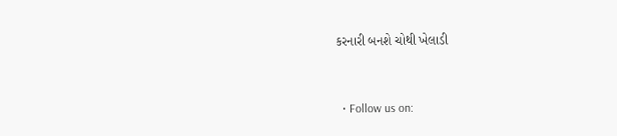કરનારી બનશે ચોથી ખેલાડી


  • Follow us on: